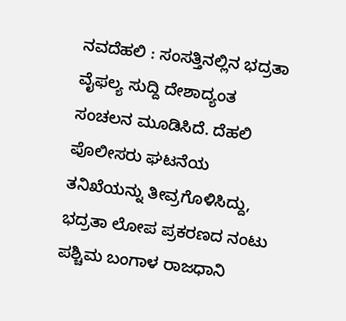ನವದೆಹಲಿ : ಸಂಸತ್ತಿನಲ್ಲಿನ ಭದ್ರತಾ ವೈಫಲ್ಯ ಸುದ್ದಿ ದೇಶಾದ್ಯಂತ ಸಂಚಲನ ಮೂಡಿಸಿದೆ. ದೆಹಲಿ ಪೊಲೀಸರು ಘಟನೆಯ ತನಿಖೆಯನ್ನು ತೀವ್ರಗೊಳಿಸಿದ್ದು, ಭದ್ರತಾ ಲೋಪ ಪ್ರಕರಣದ ನಂಟು ಪಶ್ಚಿಮ ಬಂಗಾಳ ರಾಜಧಾನಿ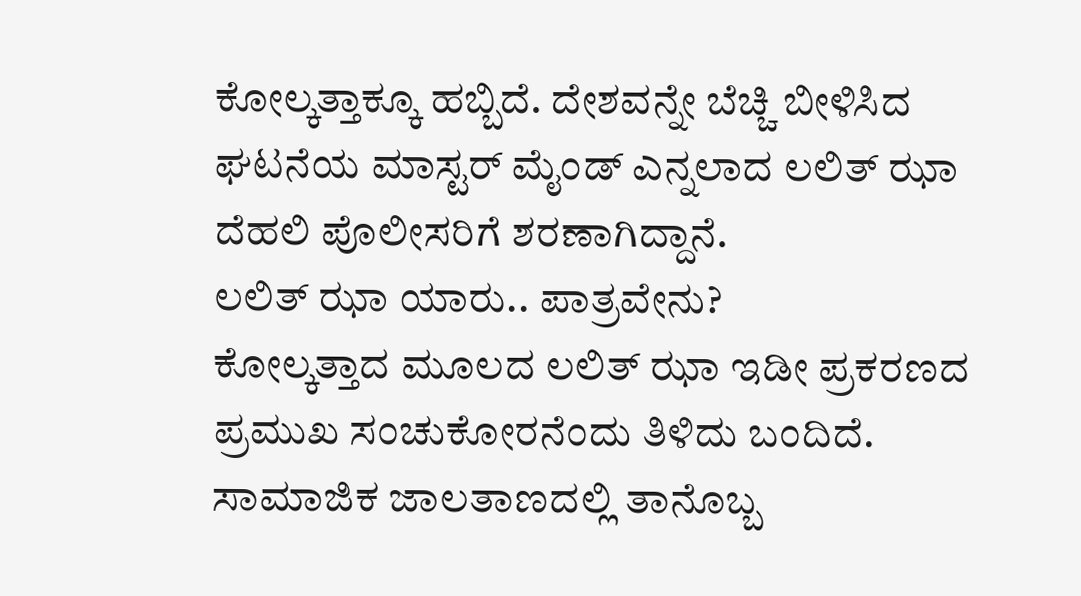ಕೋಲ್ಕತ್ತಾಕ್ಕೂ ಹಬ್ಬಿದೆ. ದೇಶವನ್ನೇ ಬೆಚ್ಚಿ ಬೀಳಿಸಿದ ಘಟನೆಯ ಮಾಸ್ಟರ್ ಮೈಂಡ್ ಎನ್ನಲಾದ ಲಲಿತ್ ಝಾ ದೆಹಲಿ ಪೊಲೀಸರಿಗೆ ಶರಣಾಗಿದ್ದಾನೆ.
ಲಲಿತ್ ಝಾ ಯಾರು.. ಪಾತ್ರವೇನು?
ಕೋಲ್ಕತ್ತಾದ ಮೂಲದ ಲಲಿತ್ ಝಾ ಇಡೀ ಪ್ರಕರಣದ ಪ್ರಮುಖ ಸಂಚುಕೋರನೆಂದು ತಿಳಿದು ಬಂದಿದೆ. ಸಾಮಾಜಿಕ ಜಾಲತಾಣದಲ್ಲಿ ತಾನೊಬ್ಬ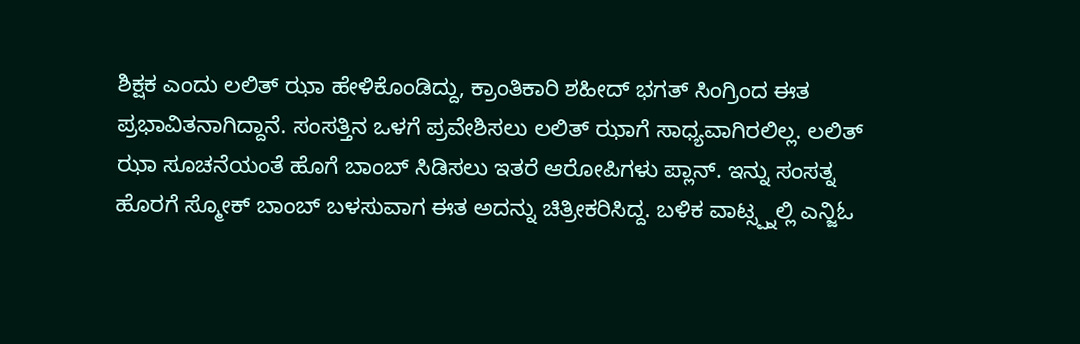ಶಿಕ್ಷಕ ಎಂದು ಲಲಿತ್ ಝಾ ಹೇಳಿಕೊಂಡಿದ್ದು, ಕ್ರಾಂತಿಕಾರಿ ಶಹೀದ್ ಭಗತ್ ಸಿಂಗ್ರಿಂದ ಈತ ಪ್ರಭಾವಿತನಾಗಿದ್ದಾನೆ. ಸಂಸತ್ತಿನ ಒಳಗೆ ಪ್ರವೇಶಿಸಲು ಲಲಿತ್ ಝಾಗೆ ಸಾಧ್ಯವಾಗಿರಲಿಲ್ಲ. ಲಲಿತ್ ಝಾ ಸೂಚನೆಯಂತೆ ಹೊಗೆ ಬಾಂಬ್ ಸಿಡಿಸಲು ಇತರೆ ಆರೋಪಿಗಳು ಪ್ಲಾನ್. ಇನ್ನು ಸಂಸತ್ನ ಹೊರಗೆ ಸ್ಮೋಕ್ ಬಾಂಬ್ ಬಳಸುವಾಗ ಈತ ಅದನ್ನು ಚಿತ್ರೀಕರಿಸಿದ್ದ. ಬಳಿಕ ವಾಟ್ಸ್ಪ್ನಲ್ಲಿ ಎನ್ಜಿಓ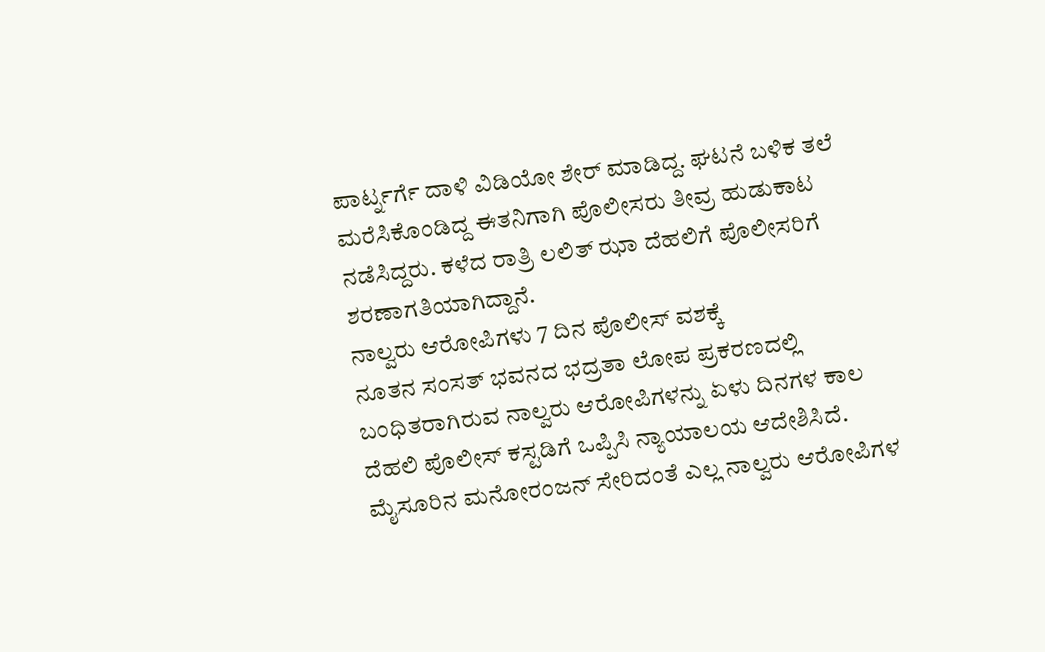ಪಾರ್ಟ್ನರ್ಗೆ ದಾಳಿ ವಿಡಿಯೋ ಶೇರ್ ಮಾಡಿದ್ದ. ಘಟನೆ ಬಳಿಕ ತಲೆ ಮರೆಸಿಕೊಂಡಿದ್ದ ಈತನಿಗಾಗಿ ಪೊಲೀಸರು ತೀವ್ರ ಹುಡುಕಾಟ ನಡೆಸಿದ್ದರು. ಕಳೆದ ರಾತ್ರಿ ಲಲಿತ್ ಝಾ ದೆಹಲಿಗೆ ಪೊಲೀಸರಿಗೆ ಶರಣಾಗತಿಯಾಗಿದ್ದಾನೆ.
ನಾಲ್ವರು ಆರೋಪಿಗಳು 7 ದಿನ ಪೊಲೀಸ್ ವಶಕ್ಕೆ
ನೂತನ ಸಂಸತ್ ಭವನದ ಭದ್ರತಾ ಲೋಪ ಪ್ರಕರಣದಲ್ಲಿ ಬಂಧಿತರಾಗಿರುವ ನಾಲ್ವರು ಆರೋಪಿಗಳನ್ನು ಏಳು ದಿನಗಳ ಕಾಲ ದೆಹಲಿ ಪೊಲೀಸ್ ಕಸ್ಟಡಿಗೆ ಒಪ್ಪಿಸಿ ನ್ಯಾಯಾಲಯ ಆದೇಶಿಸಿದೆ. ಮೈಸೂರಿನ ಮನೋರಂಜನ್ ಸೇರಿದಂತೆ ಎಲ್ಲ ನಾಲ್ವರು ಆರೋಪಿಗಳ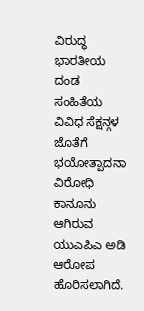ವಿರುದ್ಧ ಭಾರತೀಯ ದಂಡ ಸಂಹಿತೆಯ ವಿವಿಧ ಸೆಕ್ಷನ್ಗಳ ಜೊತೆಗೆ ಭಯೋತ್ಪಾದನಾ ವಿರೋಧಿ ಕಾನೂನು ಆಗಿರುವ ಯುಎಪಿಎ ಅಡಿ ಆರೋಪ ಹೊರಿಸಲಾಗಿದೆ.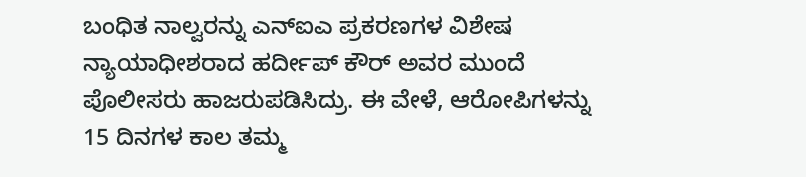ಬಂಧಿತ ನಾಲ್ವರನ್ನು ಎನ್ಐಎ ಪ್ರಕರಣಗಳ ವಿಶೇಷ ನ್ಯಾಯಾಧೀಶರಾದ ಹರ್ದೀಪ್ ಕೌರ್ ಅವರ ಮುಂದೆ ಪೊಲೀಸರು ಹಾಜರುಪಡಿಸಿದ್ರು. ಈ ವೇಳೆ, ಆರೋಪಿಗಳನ್ನು 15 ದಿನಗಳ ಕಾಲ ತಮ್ಮ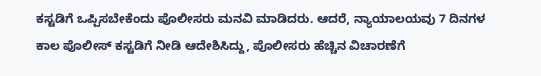ಕಸ್ಟಡಿಗೆ ಒಪ್ಪಿಸಬೇಕೆಂದು ಪೊಲೀಸರು ಮನವಿ ಮಾಡಿದರು. ಆದರೆ, ನ್ಯಾಯಾಲಯವು 7 ದಿನಗಳ ಕಾಲ ಪೊಲೀಸ್ ಕಸ್ಟಡಿಗೆ ನೀಡಿ ಆದೇಶಿಸಿದ್ದು, ಪೊಲೀಸರು ಹೆಚ್ಚಿನ ವಿಚಾರಣೆಗೆ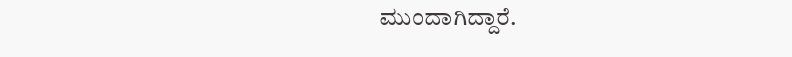ಮುಂದಾಗಿದ್ದಾರೆ.